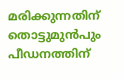മരിക്കുന്നതിന് തൊട്ടുമുൻപും പീഡനത്തിന്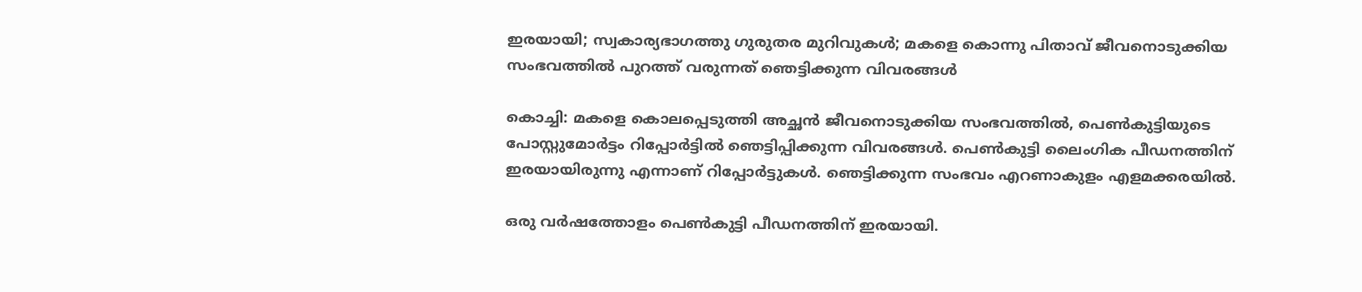ഇരയായി; സ്വകാര്യഭാഗത്തു ഗുരുതര മുറിവുകൾ; മകളെ കൊന്നു പിതാവ് ജീവനൊടുക്കിയ സംഭവത്തിൽ പുറത്ത് വരുന്നത് ഞെട്ടിക്കുന്ന വിവരങ്ങൾ

കൊച്ചി: മകളെ കൊലപ്പെടുത്തി അച്ഛൻ ജീവനൊടുക്കിയ സംഭവത്തിൽ, പെൺകുട്ടിയുടെ പോസ്റ്റുമോർട്ടം റിപ്പോർട്ടിൽ ഞെട്ടിപ്പിക്കുന്ന വിവരങ്ങൾ. പെൺകുട്ടി ലൈംഗിക പീഡനത്തിന് ഇരയായിരുന്നു എന്നാണ് റിപ്പോർട്ടുകൾ. ഞെട്ടിക്കുന്ന സംഭവം എറണാകുളം എളമക്കരയിൽ.

ഒരു വർഷത്തോളം പെൺകുട്ടി പീഡനത്തിന് ഇരയായി.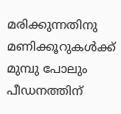മരിക്കുന്നതിനു മണിക്കൂറുകൾക്ക് മുമ്പു പോലും പീഡനത്തിന്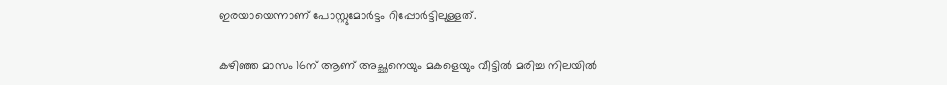ഇരയായെന്നാണ് പോസ്റ്റുമോർട്ടം റിപ്പോർട്ടിലുള്ളത്.

കഴിഞ്ഞ മാസം 16ന് ആണ് അച്ഛനെയും മകളെയും വീട്ടിൽ മരിച്ച നിലയിൽ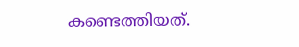കണ്ടെത്തിയത്.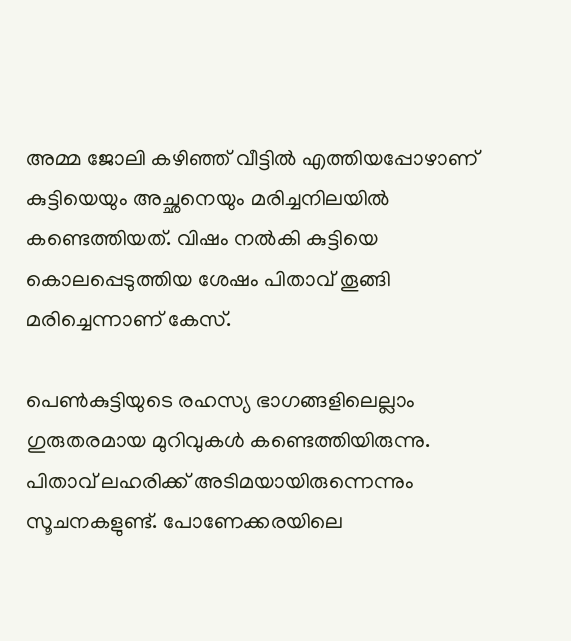അമ്മ ജോലി കഴിഞ്ഞ് വീട്ടിൽ എത്തിയപ്പോഴാണ് കുട്ടിയെയും അച്ഛനെയും മരിച്ചനിലയിൽ കണ്ടെത്തിയത്. വിഷം നൽകി കുട്ടിയെ കൊലപ്പെടുത്തിയ ശേഷം പിതാവ് തൂങ്ങി മരിച്ചെന്നാണ് കേസ്.

പെൺകുട്ടിയുടെ രഹസ്യ ഭാഗങ്ങളിലെല്ലാം ഗുരുതരമായ മുറിവുകൾ കണ്ടെത്തിയിരുന്നു. പിതാവ് ലഹരിക്ക് അടിമയായിരുന്നെന്നും സൂചനകളുണ്ട്. പോണേക്കരയിലെ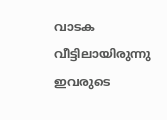വാടക വീട്ടിലായിരുന്നു ഇവരുടെ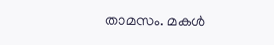താമസം. മകൾ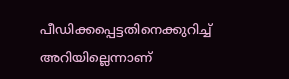പീഡിക്കപ്പെട്ടതിനെക്കുറിച്ച് അറിയില്ലെന്നാണ്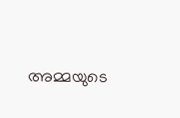അമ്മയുടെ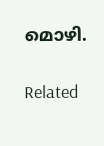മൊഴി.

Related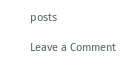posts

Leave a Comment